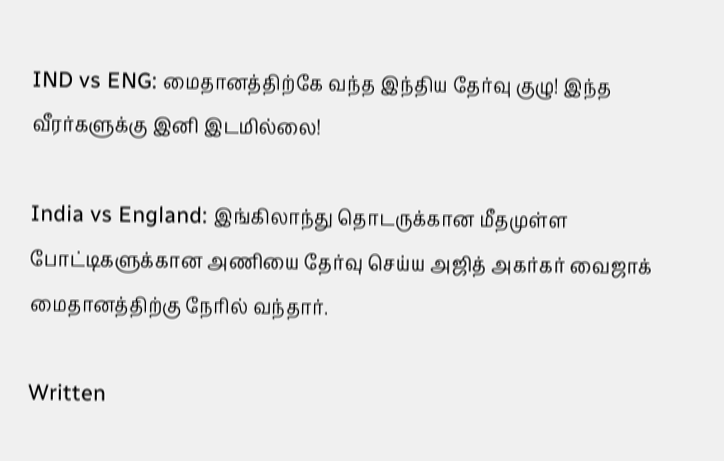IND vs ENG: மைதானத்திற்கே வந்த இந்திய தேர்வு குழு! இந்த வீரர்களுக்கு இனி இடமில்லை!

India vs England: இங்கிலாந்து தொடருக்கான மீதமுள்ள போட்டிகளுக்கான அணியை தேர்வு செய்ய அஜித் அகர்கர் வைஜாக் மைதானத்திற்கு நேரில் வந்தார்.

Written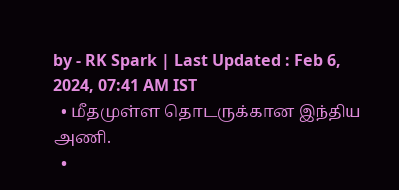by - RK Spark | Last Updated : Feb 6, 2024, 07:41 AM IST
  • மீதமுள்ள தொடருக்கான இந்திய அணி.
  •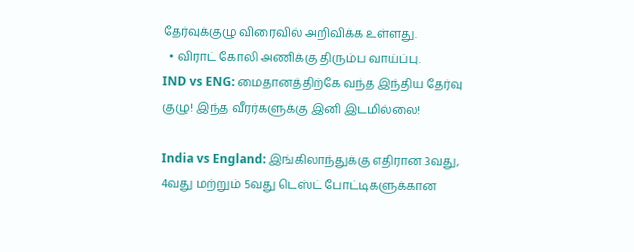தேர்வுக்குழு விரைவில் அறிவிக்க உள்ளது.
  • விராட் கோலி அணிக்கு திரும்ப வாய்ப்பு.
IND vs ENG: மைதானத்திற்கே வந்த இந்திய தேர்வு குழு! இந்த வீரர்களுக்கு இனி இடமில்லை!

India vs England: இங்கிலாந்துக்கு எதிரான 3வது, 4வது மற்றும் 5வது டெஸ்ட் போட்டிகளுக்கான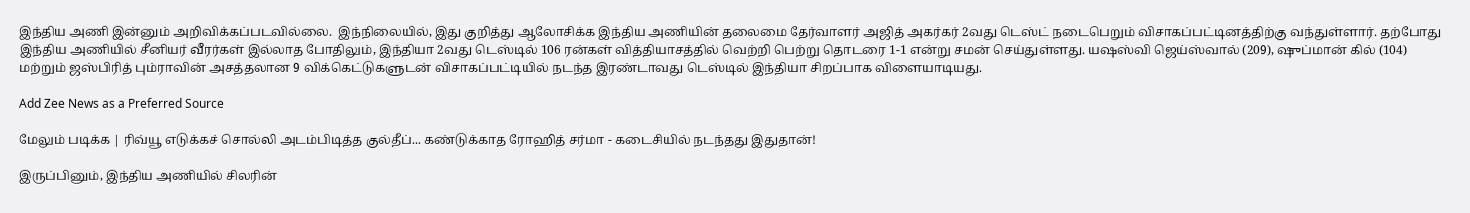இந்திய அணி இன்னும் அறிவிக்கப்படவில்லை.  இந்நிலையில், இது குறித்து ஆலோசிக்க இந்திய அணியின் தலைமை தேர்வாளர் அஜித் அகர்கர் 2வது டெஸ்ட் நடைபெறும் விசாகப்பட்டினத்திற்கு வந்துள்ளார். தற்போது இந்திய அணியில் சீனியர் வீரர்கள் இல்லாத போதிலும், இந்தியா 2வது டெஸ்டில் 106 ரன்கள் வித்தியாசத்தில் வெற்றி பெற்று தொடரை 1-1 என்று சமன் செய்துள்ளது. யஷஸ்வி ஜெய்ஸ்வால் (209), ஷுப்மான் கில் (104) மற்றும் ஜஸ்பிரித் பும்ராவின் அசத்தலான 9 விக்கெட்டுகளுடன் விசாகப்பட்டியில் நடந்த இரண்டாவது டெஸ்டில் இந்தியா சிறப்பாக விளையாடியது.

Add Zee News as a Preferred Source

மேலும் படிக்க | ரிவ்யூ எடுக்கச் சொல்லி அடம்பிடித்த குல்தீப்... கண்டுக்காத ரோஹித் சர்மா - கடைசியில் நடந்தது இதுதான்!

இருப்பினும், இந்திய அணியில் சிலரின்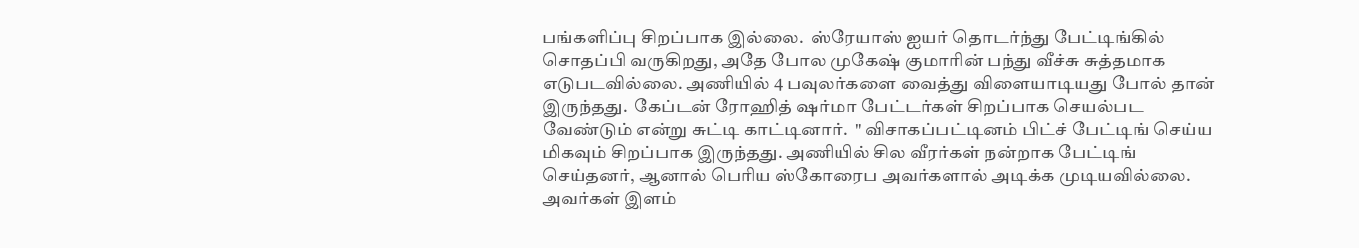பங்களிப்பு சிறப்பாக இல்லை.  ஸ்ரேயாஸ் ஐயர் தொடர்ந்து பேட்டிங்கில் சொதப்பி வருகிறது, அதே போல முகேஷ் குமாரின் பந்து வீச்சு சுத்தமாக எடுபடவில்லை. அணியில் 4 பவுலர்களை வைத்து விளையாடியது போல் தான் இருந்தது.  கேப்டன் ரோஹித் ஷர்மா பேட்டர்கள் சிறப்பாக செயல்பட வேண்டும் என்று சுட்டி காட்டினார்.  " விசாகப்பட்டினம் பிட்ச் பேட்டிங் செய்ய மிகவும் சிறப்பாக இருந்தது. அணியில் சில வீரர்கள் நன்றாக பேட்டிங் செய்தனர், ஆனால் பெரிய ஸ்கோரைப அவர்களால் அடிக்க முடியவில்லை. அவர்கள் இளம்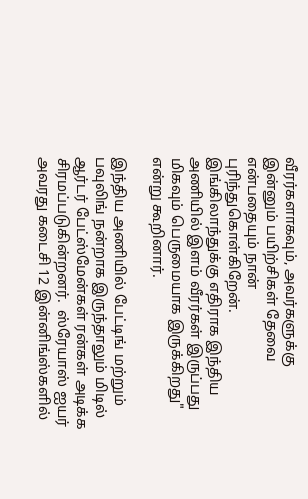வீரர்களாகவும், அவர்களுக்கு இன்னும் பயிற்சிகள் தேவை என்பதையும் நான் புரிந்துகொள்கிறேன். இங்கிலாந்துக்கு எதிராக இந்திய அணியில் இளம் வீரர்கள் இருப்பது மிகவும் பெருமையாக இருக்கிறது" என்று கூறினார்.

இந்திய அணியில் பேட்டிங் மற்றும் பவுலிங் நன்றாக இருந்தாலும் மிடில் ஆர்டர் பேட்ஸ்மேன்கள் ரன்கள் அடிக்க சிரமப்படுகின்றனர்.  ஸ்ரேயாஸ் ஐயர் அவரது கடைசி 12 இன்னிங்ஸ்களில்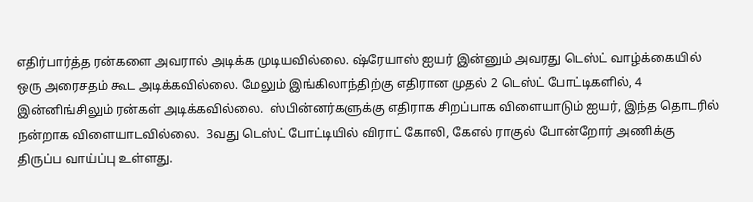எதிர்பார்த்த ரன்களை அவரால் அடிக்க முடியவில்லை. ஷ்ரேயாஸ் ஐயர் இன்னும் அவரது டெஸ்ட் வாழ்க்கையில் ஒரு அரைசதம் கூட அடிக்கவில்லை. மேலும் இங்கிலாந்திற்கு எதிரான முதல் 2 டெஸ்ட் போட்டிகளில், 4 இன்னிங்சிலும் ரன்கள் அடிக்கவில்லை.  ஸ்பின்னர்களுக்கு எதிராக சிறப்பாக விளையாடும் ஐயர், இந்த தொடரில் நன்றாக விளையாடவில்லை.  3வது டெஸ்ட் போட்டியில் விராட் கோலி, கேஎல் ராகுல் போன்றோர் அணிக்கு திருப்ப வாய்ப்பு உள்ளது.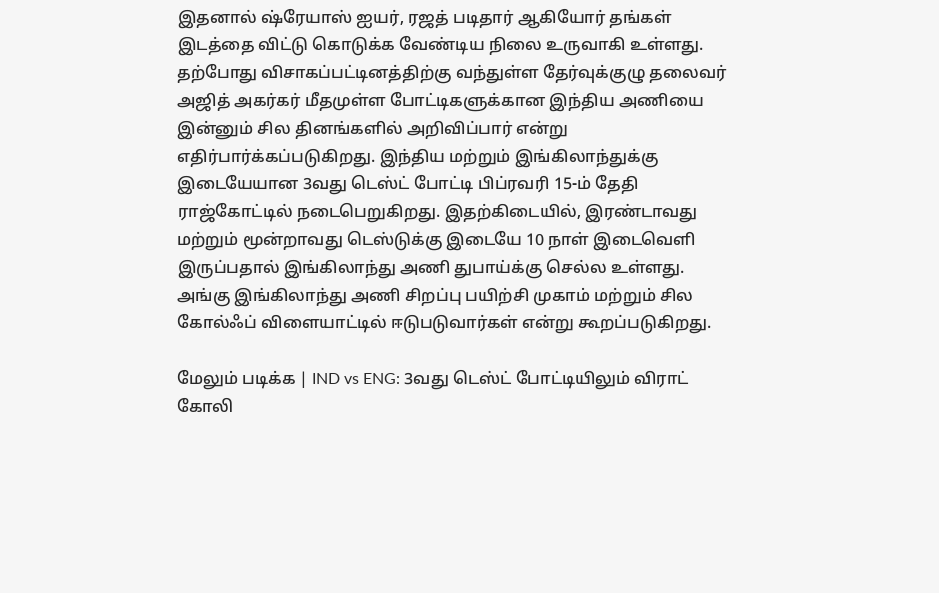இதனால் ஷ்ரேயாஸ் ஐயர், ரஜத் படிதார் ஆகியோர் தங்கள் இடத்தை விட்டு கொடுக்க வேண்டிய நிலை உருவாகி உள்ளது.  தற்போது விசாகப்பட்டினத்திற்கு வந்துள்ள தேர்வுக்குழு தலைவர் அஜித் அகர்கர் மீதமுள்ள போட்டிகளுக்கான இந்திய அணியை இன்னும் சில தினங்களில் அறிவிப்பார் என்று எதிர்பார்க்கப்படுகிறது. இந்திய மற்றும் இங்கிலாந்துக்கு இடையேயான 3வது டெஸ்ட் போட்டி பிப்ரவரி 15-ம் தேதி ராஜ்கோட்டில் நடைபெறுகிறது. இதற்கிடையில், இரண்டாவது மற்றும் மூன்றாவது டெஸ்டுக்கு இடையே 10 நாள் இடைவெளி இருப்பதால் இங்கிலாந்து அணி துபாய்க்கு செல்ல உள்ளது.  அங்கு இங்கிலாந்து அணி சிறப்பு பயிற்சி முகாம் மற்றும் சில கோல்ஃப் விளையாட்டில் ஈடுபடுவார்கள் என்று கூறப்படுகிறது.

மேலும் படிக்க | IND vs ENG: 3வது டெஸ்ட் போட்டியிலும் விராட் கோலி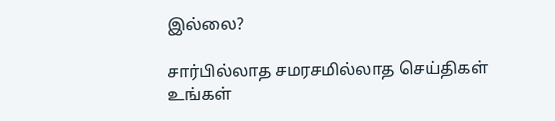இல்லை?

சார்பில்லாத சமரசமில்லாத செய்திகள் உங்கள்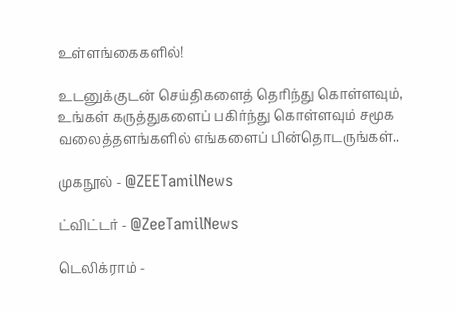உள்ளங்கைகளில்!

உடனுக்குடன் செய்திகளைத் தெரிந்து கொள்ளவும், உங்கள் கருத்துகளைப் பகிர்ந்து கொள்ளவும் சமூக வலைத்தளங்களில் எங்களைப் பின்தொடருங்கள்..

முகநூல் - @ZEETamilNews

ட்விட்டர் - @ZeeTamilNews

டெலிக்ராம் -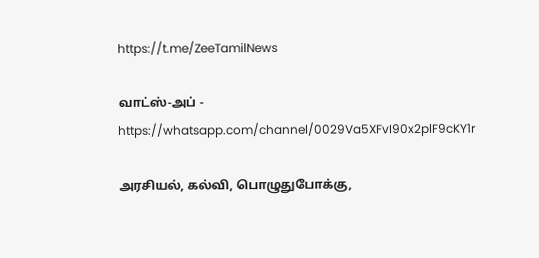https://t.me/ZeeTamilNews

வாட்ஸ்-அப் - https://whatsapp.com/channel/0029Va5XFvI90x2plF9cKY1r

அரசியல், கல்வி, பொழுதுபோக்கு,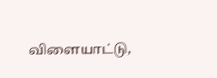விளையாட்டு,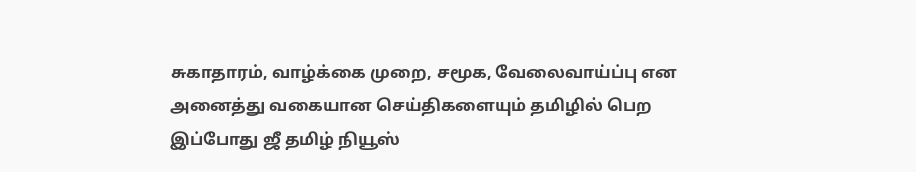சுகாதாரம், வாழ்க்கை முறை, சமூக, வேலைவாய்ப்பு என அனைத்து வகையான செய்திகளையும் தமிழில் பெற இப்போது ஜீ தமிழ் நியூஸ்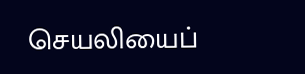செயலியைப்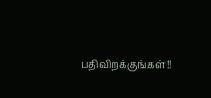பதிவிறக்குங்கள்!!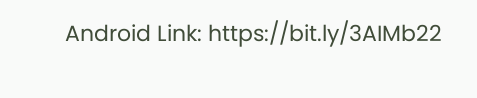Android Link: https://bit.ly/3AIMb22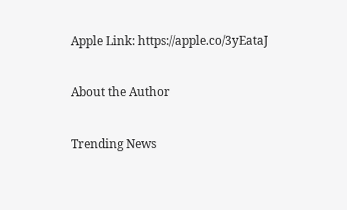Apple Link: https://apple.co/3yEataJ

About the Author

Trending News